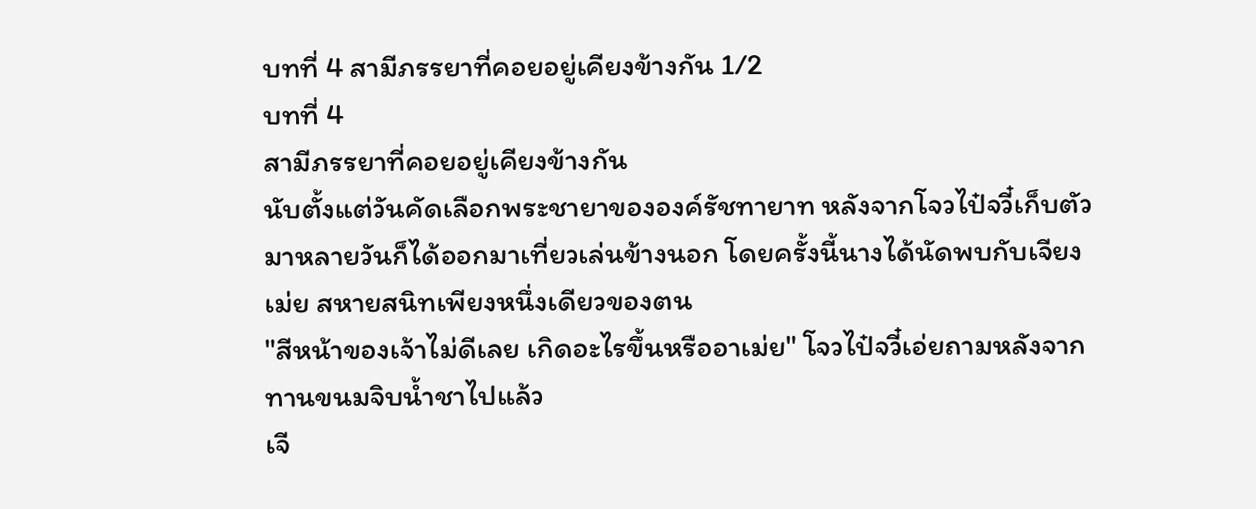บทที่ 4 สามีภรรยาที่คอยอยู่เคียงข้างกัน 1/2
บทที่ 4
สามีภรรยาที่คอยอยู่เคียงข้างกัน
นับตั้งแต่วันคัดเลือกพระชายาขององค์รัชทายาท หลังจากโจวไป๋จวี๋เก็บตัวมาหลายวันก็ได้ออกมาเที่ยวเล่นข้างนอก โดยครั้งนี้นางได้นัดพบกับเจียงเม่ย สหายสนิทเพียงหนึ่งเดียวของตน
"สีหน้าของเจ้าไม่ดีเลย เกิดอะไรขึ้นหรืออาเม่ย" โจวไป๋จวี๋เอ่ยถามหลังจากทานขนมจิบน้ำชาไปแล้ว
เจี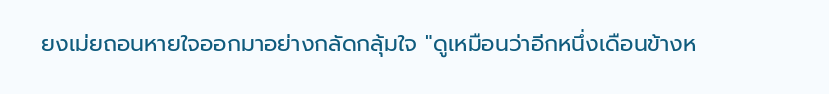ยงเม่ยถอนหายใจออกมาอย่างกลัดกลุ้มใจ "ดูเหมือนว่าอีกหนึ่งเดือนข้างห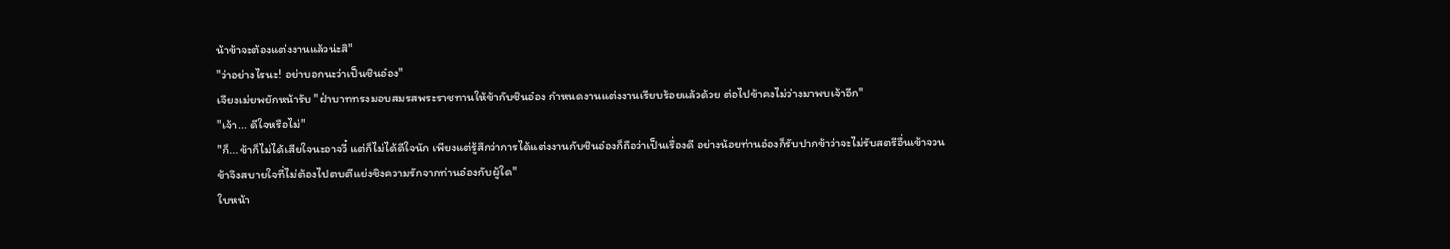น้าข้าจะต้องแต่งงานแล้วน่ะสิ"
"ว่าอย่างไรนะ! อย่าบอกนะว่าเป็นชินอ๋อง"
เจียงเม่ยพยักหน้ารับ "ฝ่าบาททรงมอบสมรสพระราชทานให้ข้ากับชินอ๋อง กำหนดงานแต่งงานเรียบร้อยแล้วด้วย ต่อไปข้าคงไม่ว่างมาพบเจ้าอีก"
"เจ้า... ดีใจหรือไม่"
"ก็... ข้าก็ไม่ได้เสียใจนะอาจวี๋ แต่ก็ไม่ได้ดีใจนัก เพียงแต่รู้สึกว่าการได้แต่งงานกับชินอ๋องก็ถือว่าเป็นเรื่องดี อย่างน้อยท่านอ๋องก็รับปากข้าว่าจะไม่รับสตรีอื่นเข้าจวน ข้าจึงสบายใจที่ไม่ต้องไปตบตีแย่งชิงความรักจากท่านอ๋องกับผู้ใด"
ใบหน้า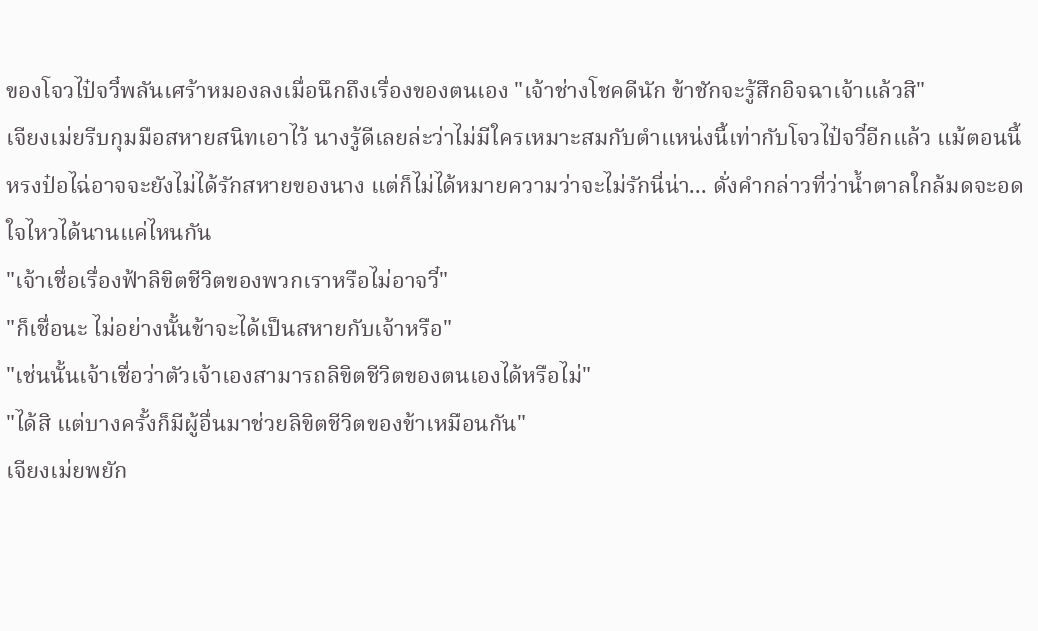ของโจวไป๋จวี๋พลันเศร้าหมองลงเมื่อนึกถึงเรื่องของตนเอง "เจ้าช่างโชคดีนัก ข้าชักจะรู้สึกอิจฉาเจ้าแล้วสิ"
เจียงเม่ยรีบกุมมือสหายสนิทเอาไว้ นางรู้ดีเลยล่ะว่าไม่มีใครเหมาะสมกับตำแหน่งนี้เท่ากับโจวไป๋จวี๋อีกแล้ว แม้ตอนนี้หรงป๋อไฉ่อาจจะยังไม่ได้รักสหายของนาง แต่ก็ไม่ได้หมายความว่าจะไม่รักนี่น่า... ดั่งคำกล่าวที่ว่าน้ำตาลใกล้มดจะอดใจไหวได้นานแค่ไหนกัน
"เจ้าเชื่อเรื่องฟ้าลิขิตชีวิตของพวกเราหรือไม่อาจวี๋"
"ก็เชื่อนะ ไม่อย่างนั้นข้าจะได้เป็นสหายกับเจ้าหรือ"
"เช่นนั้นเจ้าเชื่อว่าตัวเจ้าเองสามารถลิขิตชีวิตของตนเองได้หรือไม่"
"ได้สิ แต่บางครั้งก็มีผู้อื่นมาช่วยลิขิตชีวิตของข้าเหมือนกัน"
เจียงเม่ยพยัก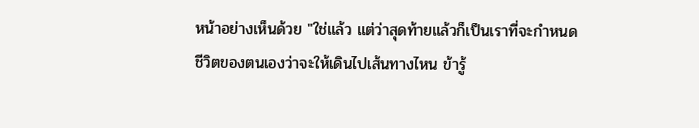หน้าอย่างเห็นด้วย "ใช่แล้ว แต่ว่าสุดท้ายแล้วก็เป็นเราที่จะกำหนดชีวิตของตนเองว่าจะให้เดินไปเส้นทางไหน ข้ารู้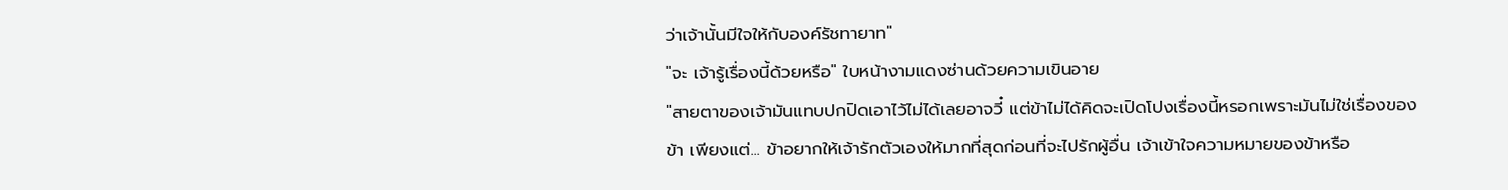ว่าเจ้านั้นมีใจให้กับองค์รัชทายาท"
"จะ เจ้ารู้เรื่องนี้ด้วยหรือ" ใบหน้างามแดงซ่านด้วยความเขินอาย
"สายตาของเจ้ามันแทบปกปิดเอาไว้ไม่ได้เลยอาจวี๋ แต่ข้าไม่ได้คิดจะเปิดโปงเรื่องนี้หรอกเพราะมันไม่ใช่เรื่องของข้า เพียงแต่... ข้าอยากให้เจ้ารักตัวเองให้มากที่สุดก่อนที่จะไปรักผู้อื่น เจ้าเข้าใจความหมายของข้าหรือ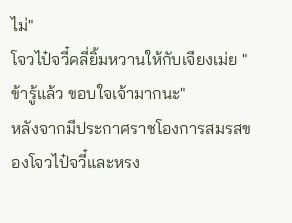ไม่"
โจวไป๋จวี๋คลี่ยิ้มหวานให้กับเจียงเม่ย "ข้ารู้แล้ว ขอบใจเจ้ามากนะ"
หลังจากมีประกาศราชโองการสมรสของโจวไป๋จวี๋และหรง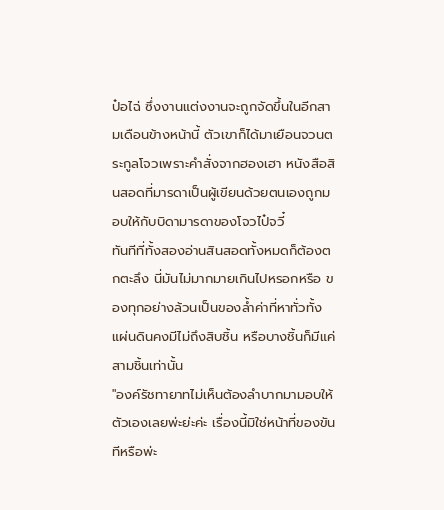ป๋อไฉ่ ซึ่งงานแต่งงานจะถูกจัดขึ้นในอีกสามเดือนข้างหน้านี้ ตัวเขาก็ได้มาเยือนจวนตระกูลโจวเพราะคำสั่งจากฮองเฮา หนังสือสินสอดที่มารดาเป็นผู้เขียนด้วยตนเองถูกมอบให้กับบิดามารดาของโจวไป๋จวี๋
ทันทีที่ทั้งสองอ่านสินสอดทั้งหมดก็ต้องตกตะลึง นี่มันไม่มากมายเกินไปหรอกหรือ ของทุกอย่างล้วนเป็นของล้ำค่าที่หาทั่วทั้งแผ่นดินคงมีไม่ถึงสิบชิ้น หรือบางชิ้นก็มีแค่สามชิ้นเท่านั้น
"องค์รัชทายาทไม่เห็นต้องลำบากมามอบให้ตัวเองเลยพ่ะย่ะค่ะ เรื่องนี้มิใช่หน้าที่ของขันทีหรือพ่ะ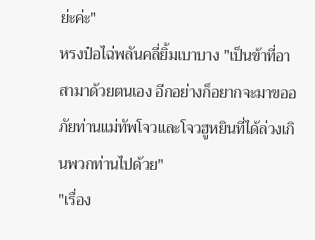ย่ะค่ะ"
หรงป๋อไฉ่พลันคลี่ยิ้มเบาบาง "เป็นข้าที่อาสามาด้วยตนเอง อีกอย่างก็อยากจะมาขออภัยท่านแม่ทัพโจวและโจวฮูหยินที่ได้ล่วงเกินพวกท่านไปด้วย"
"เรื่อง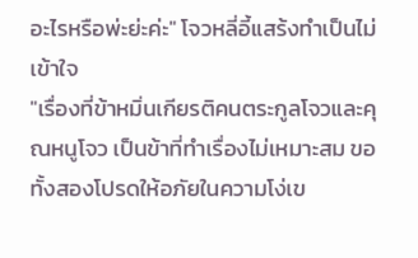อะไรหรือพ่ะย่ะค่ะ" โจวหลี่อี้แสร้งทำเป็นไม่เข้าใจ
"เรื่องที่ข้าหมิ่นเกียรติคนตระกูลโจวและคุณหนูโจว เป็นข้าที่ทำเรื่องไม่เหมาะสม ขอทั้งสองโปรดให้อภัยในความโง่เข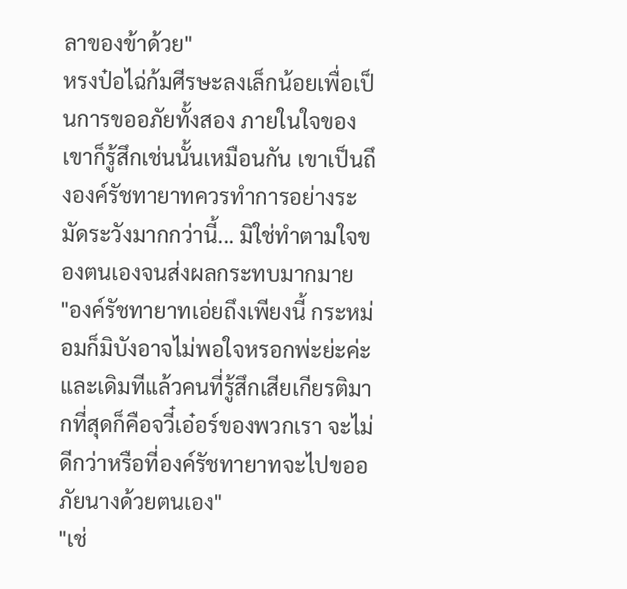ลาของข้าด้วย"
หรงป๋อไฉ่ก้มศีรษะลงเล็กน้อยเพื่อเป็นการขออภัยทั้งสอง ภายในใจของเขาก็รู้สึกเช่นนั้นเหมือนกัน เขาเป็นถึงองค์รัชทายาทควรทำการอย่างระมัดระวังมากกว่านี้... มิใช่ทำตามใจของตนเองจนส่งผลกระทบมากมาย
"องค์รัชทายาทเอ่ยถึงเพียงนี้ กระหม่อมก็มิบังอาจไม่พอใจหรอกพ่ะย่ะค่ะ และเดิมทีแล้วคนที่รู้สึกเสียเกียรติมากที่สุดก็คือจวี๋เอ๋อร์ของพวกเรา จะไม่ดีกว่าหรือที่องค์รัชทายาทจะไปขออภัยนางด้วยตนเอง"
"เช่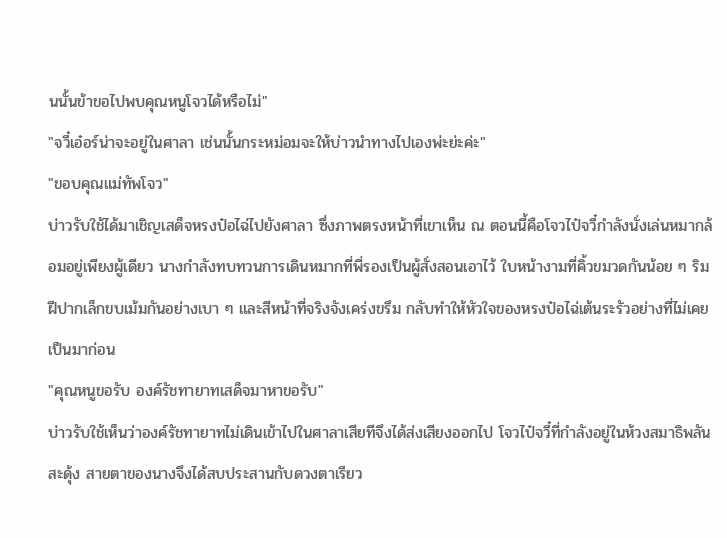นนั้นข้าขอไปพบคุณหนูโจวได้หรือไม่"
"จวี๋เอ๋อร์น่าจะอยู่ในศาลา เช่นนั้นกระหม่อมจะให้บ่าวนำทางไปเองพ่ะย่ะค่ะ"
"ขอบคุณแม่ทัพโจว"
บ่าวรับใช้ได้มาเชิญเสด็จหรงป๋อไฉ่ไปยังศาลา ซึ่งภาพตรงหน้าที่เขาเห็น ณ ตอนนี้คือโจวไป๋จวี๋กำลังนั่งเล่นหมากล้อมอยู่เพียงผู้เดียว นางกำลังทบทวนการเดินหมากที่พี่รองเป็นผู้สั่งสอนเอาไว้ ใบหน้างามที่คิ้วขมวดกันน้อย ๆ ริมฝีปากเล็กขบเม้มกันอย่างเบา ๆ และสีหน้าที่จริงจังเคร่งขรึม กลับทำให้หัวใจของหรงป๋อไฉ่เต้นระรัวอย่างที่ไม่เคยเป็นมาก่อน
"คุณหนูขอรับ องค์รัชทายาทเสด็จมาหาขอรับ"
บ่าวรับใช้เห็นว่าองค์รัชทายาทไม่เดินเข้าไปในศาลาเสียทีจึงได้ส่งเสียงออกไป โจวไป๋จวี๋ที่กำลังอยู่ในห้วงสมาธิพลันสะดุ้ง สายตาของนางจึงได้สบประสานกับดวงตาเรียว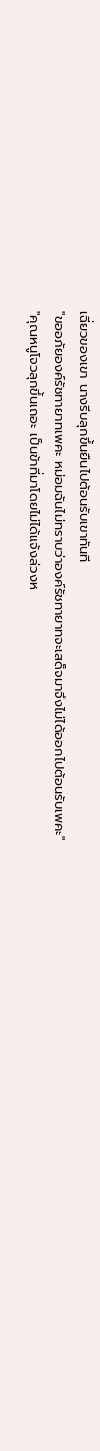เฉี่ยวของเขา นางรีบลุกขึ้นยืนไปต้อนรับเขาทันที
"ขออภัยองค์รัชทายาทเพคะ หม่อมฉันไม่ทราบว่าองค์รัชทายาทจะเสด็จมาจึงไม่ได้ออกไปต้อนรับเพคะ"
"คุณหนูโจวลุกขึ้นเถอะ เป็นข้าที่มาโดยไม่ได้แจ้งล่วงห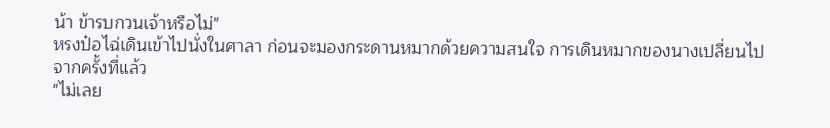น้า ข้ารบกวนเจ้าหรือไม่"
หรงป๋อไฉ่เดินเข้าไปนั่งในศาลา ก่อนจะมองกระดานหมากด้วยความสนใจ การเดินหมากของนางเปลี่ยนไปจากครั้งที่แล้ว
"ไม่เลย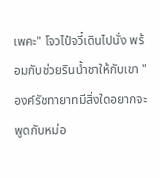เพคะ" โจวไป๋จวี๋เดินไปนั่ง พร้อมกับช่วยรินน้ำชาให้กับเขา "องค์รัชทายาทมีสิ่งใดอยากจะพูดกับหม่อ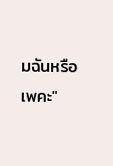มฉันหรือเพคะ"